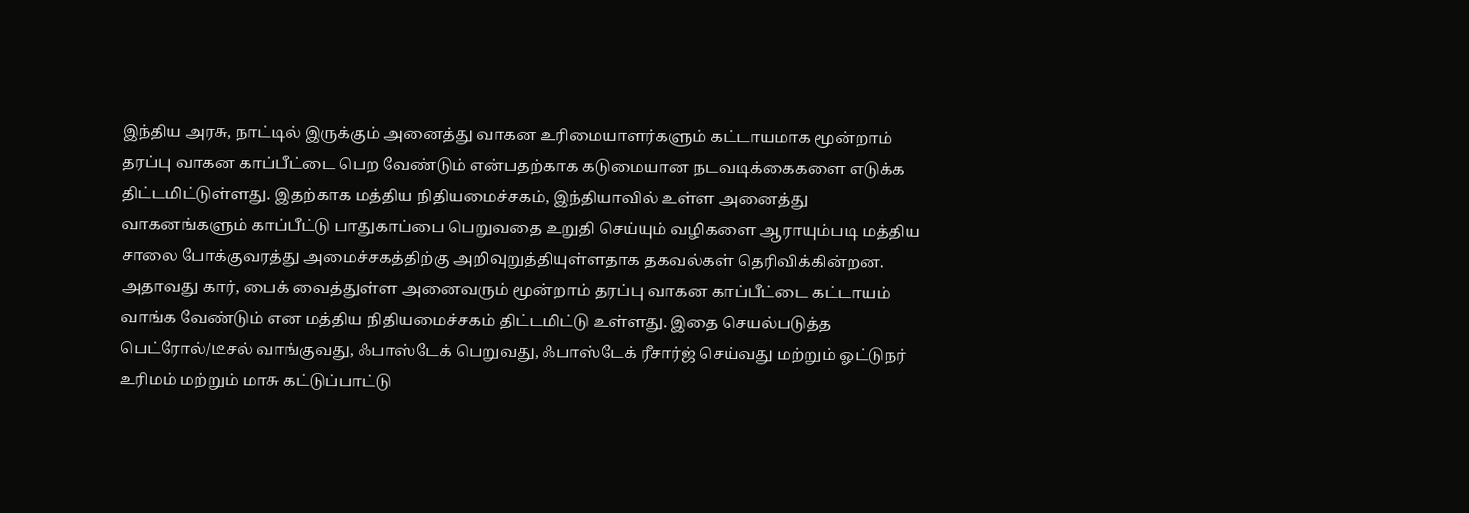இந்திய அரசு, நாட்டில் இருக்கும் அனைத்து வாகன உரிமையாளர்களும் கட்டாயமாக மூன்றாம் தரப்பு வாகன காப்பீட்டை பெற வேண்டும் என்பதற்காக கடுமையான நடவடிக்கைகளை எடுக்க திட்டமிட்டுள்ளது. இதற்காக மத்திய நிதியமைச்சகம், இந்தியாவில் உள்ள அனைத்து வாகனங்களும் காப்பீட்டு பாதுகாப்பை பெறுவதை உறுதி செய்யும் வழிகளை ஆராயும்படி மத்திய சாலை போக்குவரத்து அமைச்சகத்திற்கு அறிவுறுத்தியுள்ளதாக தகவல்கள் தெரிவிக்கின்றன.
அதாவது கார், பைக் வைத்துள்ள அனைவரும் மூன்றாம் தரப்பு வாகன காப்பீட்டை கட்டாயம் வாங்க வேண்டும் என மத்திய நிதியமைச்சகம் திட்டமிட்டு உள்ளது. இதை செயல்படுத்த பெட்ரோல்/டீசல் வாங்குவது, ஃபாஸ்டேக் பெறுவது, ஃபாஸ்டேக் ரீசார்ஜ் செய்வது மற்றும் ஓட்டுநர் உரிமம் மற்றும் மாசு கட்டுப்பாட்டு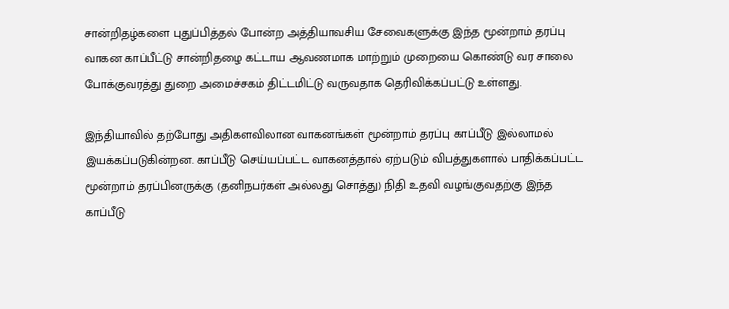சான்றிதழ்களை புதுப்பித்தல் போன்ற அத்தியாவசிய சேவைகளுக்கு இந்த மூன்றாம் தரப்பு வாகன காப்பீட்டு சான்றிதழை கட்டாய ஆவணமாக மாற்றும் முறையை கொண்டு வர சாலை போக்குவரத்து துறை அமைச்சகம் திட்டமிட்டு வருவதாக தெரிவிக்கப்பட்டு உள்ளது.

இந்தியாவில் தற்போது அதிகளவிலான வாகனங்கள் மூன்றாம் தரப்பு காப்பீடு இல்லாமல் இயக்கப்படுகின்றன. காப்பீடு செய்யப்பட்ட வாகனத்தால் ஏற்படும் விபத்துகளால் பாதிக்கப்பட்ட மூன்றாம் தரப்பினருக்கு (தனிநபர்கள் அல்லது சொத்து) நிதி உதவி வழங்குவதற்கு இந்த காப்பீடு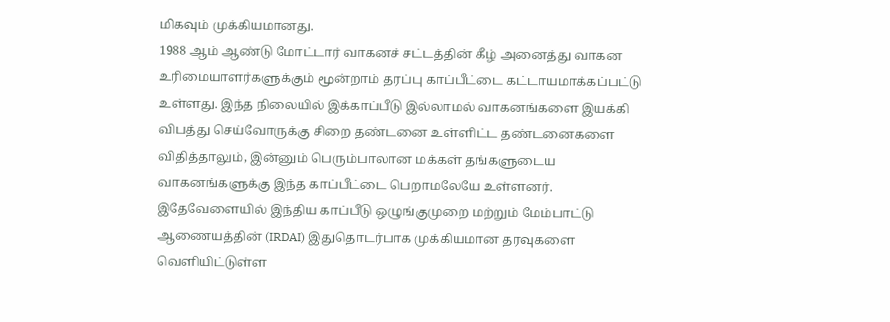மிகவும் முக்கியமானது.
1988 ஆம் ஆண்டு மோட்டார் வாகனச் சட்டத்தின் கீழ் அனைத்து வாகன உரிமையாளர்களுக்கும் மூன்றாம் தரப்பு காப்பீட்டை கட்டாயமாக்கப்பட்டு உள்ளது. இந்த நிலையில் இக்காப்பீடு இல்லாமல் வாகனங்களை இயக்கி விபத்து செய்வோருக்கு சிறை தண்டனை உள்ளிட்ட தண்டனைகளை விதித்தாலும், இன்னும் பெரும்பாலான மக்கள் தங்களுடைய வாகனங்களுக்கு இந்த காப்பீட்டை பெறாமலேயே உள்ளனர்.
இதேவேளையில் இந்திய காப்பீடு ஒழுங்குமுறை மற்றும் மேம்பாட்டு ஆணையத்தின் (IRDAI) இதுதொடர்பாக முக்கியமான தரவுகளை வெளியிட்டுள்ள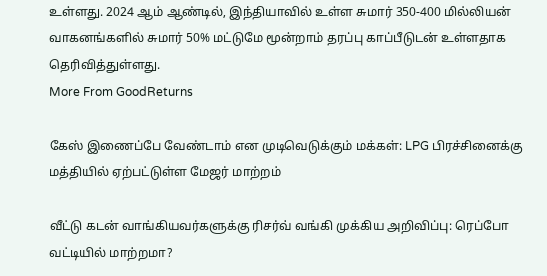உள்ளது. 2024 ஆம் ஆண்டில், இந்தியாவில் உள்ள சுமார் 350-400 மில்லியன் வாகனங்களில் சுமார் 50% மட்டுமே மூன்றாம் தரப்பு காப்பீடுடன் உள்ளதாக தெரிவித்துள்ளது.
More From GoodReturns

கேஸ் இணைப்பே வேண்டாம் என முடிவெடுக்கும் மக்கள்: LPG பிரச்சினைக்கு மத்தியில் ஏற்பட்டுள்ள மேஜர் மாற்றம்

வீட்டு கடன் வாங்கியவர்களுக்கு ரிசர்வ் வங்கி முக்கிய அறிவிப்பு: ரெப்போ வட்டியில் மாற்றமா?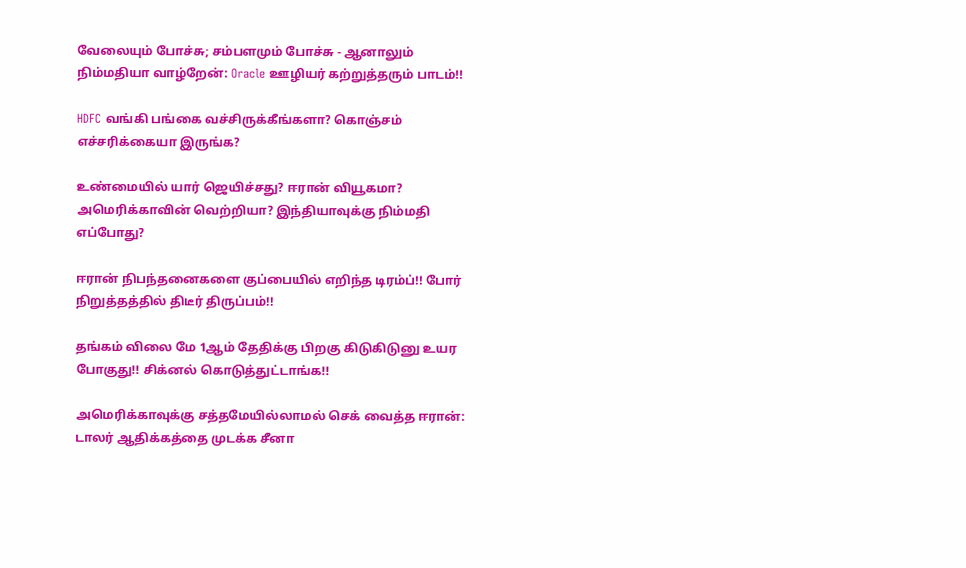வேலையும் போச்சு; சம்பளமும் போச்சு - ஆனாலும் நிம்மதியா வாழ்றேன்: Oracle ஊழியர் கற்றுத்தரும் பாடம்!!

HDFC வங்கி பங்கை வச்சிருக்கீங்களா? கொஞ்சம் எச்சரிக்கையா இருங்க?

உண்மையில் யார் ஜெயிச்சது? ஈரான் வியூகமா? அமெரிக்காவின் வெற்றியா? இந்தியாவுக்கு நிம்மதி எப்போது?

ஈரான் நிபந்தனைகளை குப்பையில் எறிந்த டிரம்ப்!! போர் நிறுத்தத்தில் திடீர் திருப்பம்!!

தங்கம் விலை மே 1ஆம் தேதிக்கு பிறகு கிடுகிடுனு உயர போகுது!! சிக்னல் கொடுத்துட்டாங்க!!

அமெரிக்காவுக்கு சத்தமேயில்லாமல் செக் வைத்த ஈரான்: டாலர் ஆதிக்கத்தை முடக்க சீனா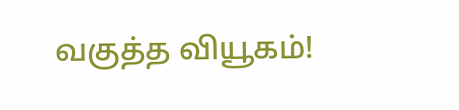வகுத்த வியூகம்!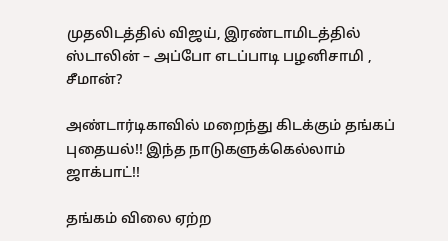முதலிடத்தில் விஜய், இரண்டாமிடத்தில் ஸ்டாலின் – அப்போ எடப்பாடி பழனிசாமி , சீமான்?

அண்டார்டிகாவில் மறைந்து கிடக்கும் தங்கப் புதையல்!! இந்த நாடுகளுக்கெல்லாம் ஜாக்பாட்!!

தங்கம் விலை ஏற்ற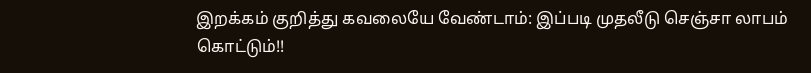இறக்கம் குறித்து கவலையே வேண்டாம்: இப்படி முதலீடு செஞ்சா லாபம் கொட்டும்!!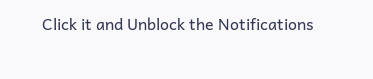Click it and Unblock the Notifications